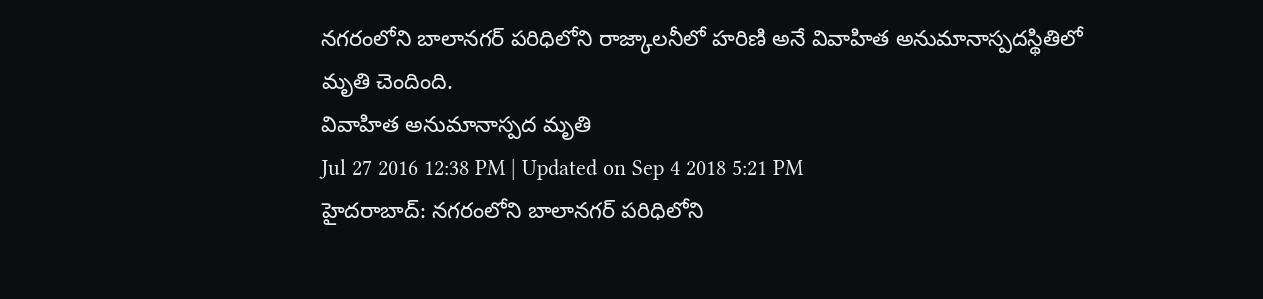నగరంలోని బాలానగర్ పరిధిలోని రాజ్కాలనీలో హరిణి అనే వివాహిత అనుమానాస్పదస్థితిలో మృతి చెందింది.
వివాహిత అనుమానాస్పద మృతి
Jul 27 2016 12:38 PM | Updated on Sep 4 2018 5:21 PM
హైదరాబాద్: నగరంలోని బాలానగర్ పరిధిలోని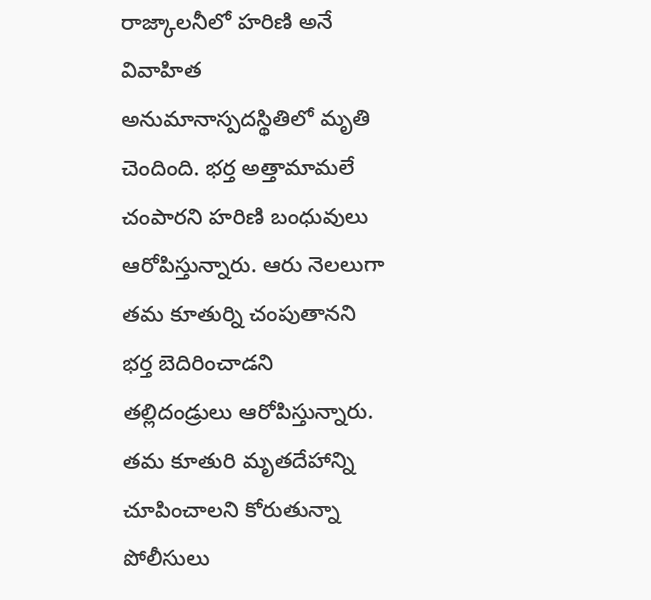రాజ్కాలనీలో హరిణి అనే వివాహిత అనుమానాస్పదస్థితిలో మృతి చెందింది. భర్త అత్తామామలే చంపారని హరిణి బంధువులు ఆరోపిస్తున్నారు. ఆరు నెలలుగా తమ కూతుర్ని చంపుతానని భర్త బెదిరించాడని తల్లిదండ్రులు ఆరోపిస్తున్నారు. తమ కూతురి మృతదేహాన్ని చూపించాలని కోరుతున్నా పోలీసులు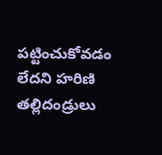పట్టించుకోవడం లేదని హరిణి తల్లిదండ్రులు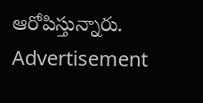ఆరోపిస్తున్నారు.
Advertisement